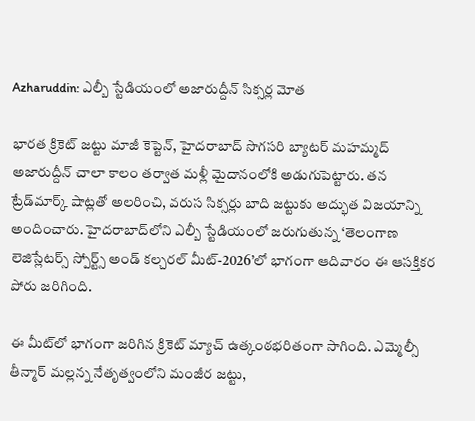Azharuddin: ఎల్బీ స్టేడియంలో అజారుద్దీన్ సిక్సర్ల మోత

భారత క్రికెట్ జట్టు మాజీ కెప్టెన్, హైదరాబాద్ సొగసరి బ్యాటర్ మహమ్మద్ అజారుద్దీన్ చాలా కాలం తర్వాత మళ్లీ మైదానంలోకి అడుగుపెట్టారు. తన ట్రేడ్‌మార్క్ షాట్లతో అలరించి, వరుస సిక్సర్లు బాది జట్టుకు అద్భుత విజయాన్ని అందించారు. హైదరాబాద్‌లోని ఎల్బీ స్టేడియంలో జరుగుతున్న ‘తెలంగాణ లెజిస్లేటర్స్ స్పోర్ట్స్ అండ్ కల్చరల్ మీట్-2026’లో భాగంగా ఆదివారం ఈ ఆసక్తికర పోరు జరిగింది.

ఈ మీట్‌లో భాగంగా జరిగిన క్రికెట్ మ్యాచ్ ఉత్కంఠభరితంగా సాగింది. ఎమ్మెల్సీ తీన్మార్ మల్లన్న నేతృత్వంలోని మంజీర జట్టు,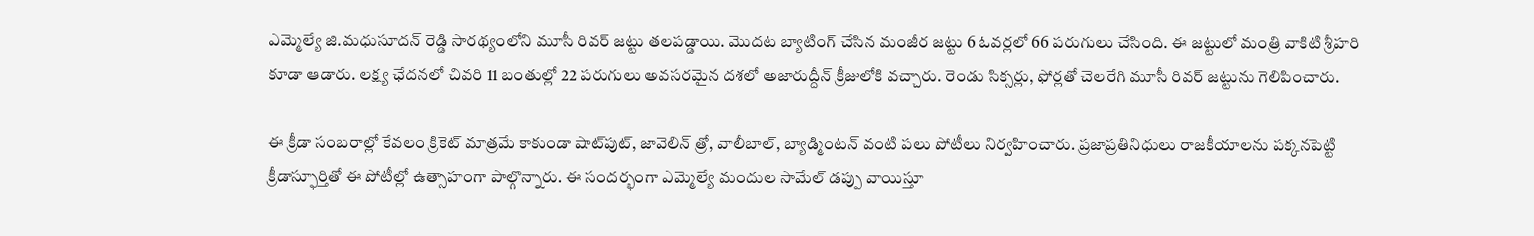ఎమ్మెల్యే జి.మధుసూదన్ రెడ్డి సారథ్యంలోని మూసీ రివర్ జట్టు తలపడ్డాయి. మొదట బ్యాటింగ్ చేసిన మంజీర జట్టు 6 ఓవర్లలో 66 పరుగులు చేసింది. ఈ జట్టులో మంత్రి వాకిటి శ్రీహరి కూడా ఆడారు. లక్ష్య ఛేదనలో చివరి 11 బంతుల్లో 22 పరుగులు అవసరమైన దశలో అజారుద్దీన్ క్రీజులోకి వచ్చారు. రెండు సిక్సర్లు, ఫోర్లతో చెలరేగి మూసీ రివర్ జట్టును గెలిపించారు.

ఈ క్రీడా సంబరాల్లో కేవలం క్రికెట్ మాత్రమే కాకుండా షాట్‌పుట్, జావెలిన్ త్రో, వాలీబాల్, బ్యాడ్మింటన్ వంటి పలు పోటీలు నిర్వహించారు. ప్రజాప్రతినిధులు రాజకీయాలను పక్కనపెట్టి క్రీడాస్ఫూర్తితో ఈ పోటీల్లో ఉత్సాహంగా పాల్గొన్నారు. ఈ సందర్భంగా ఎమ్మెల్యే మందుల సామేల్ డప్పు వాయిస్తూ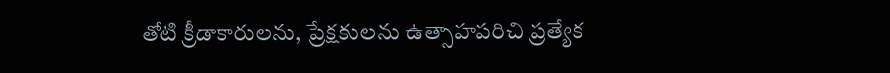తోటి క్రీడాకారులను, ప్రేక్షకులను ఉత్సాహపరిచి ప్రత్యేక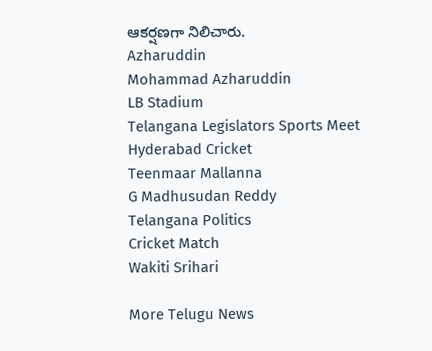ఆకర్షణగా నిలిచారు.
Azharuddin
Mohammad Azharuddin
LB Stadium
Telangana Legislators Sports Meet
Hyderabad Cricket
Teenmaar Mallanna
G Madhusudan Reddy
Telangana Politics
Cricket Match
Wakiti Srihari

More Telugu News